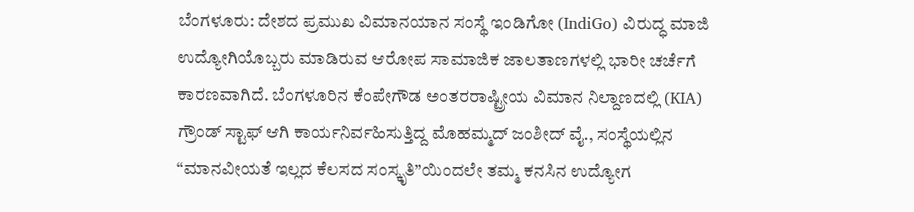ಬೆಂಗಳೂರು: ದೇಶದ ಪ್ರಮುಖ ವಿಮಾನಯಾನ ಸಂಸ್ಥೆ ಇಂಡಿಗೋ (IndiGo) ವಿರುದ್ಧ ಮಾಜಿ ಉದ್ಯೋಗಿಯೊಬ್ಬರು ಮಾಡಿರುವ ಆರೋಪ ಸಾಮಾಜಿಕ ಜಾಲತಾಣಗಳಲ್ಲಿ ಭಾರೀ ಚರ್ಚೆಗೆ ಕಾರಣವಾಗಿದೆ. ಬೆಂಗಳೂರಿನ ಕೆಂಪೇಗೌಡ ಅಂತರರಾಷ್ಟ್ರೀಯ ವಿಮಾನ ನಿಲ್ದಾಣದಲ್ಲಿ (KIA) ಗ್ರೌಂಡ್ ಸ್ಟಾಫ್ ಆಗಿ ಕಾರ್ಯನಿರ್ವಹಿಸುತ್ತಿದ್ದ ಮೊಹಮ್ಮದ್ ಜಂಶೀದ್ ವೈ., ಸಂಸ್ಥೆಯಲ್ಲಿನ “ಮಾನವೀಯತೆ ಇಲ್ಲದ ಕೆಲಸದ ಸಂಸ್ಕೃತಿ”ಯಿಂದಲೇ ತಮ್ಮ ಕನಸಿನ ಉದ್ಯೋಗ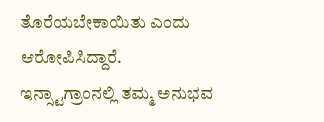ತೊರೆಯಬೇಕಾಯಿತು ಎಂದು ಆರೋಪಿಸಿದ್ದಾರೆ.
ಇನ್ಸ್ಟಾಗ್ರಾಂನಲ್ಲಿ ತಮ್ಮ ಅನುಭವ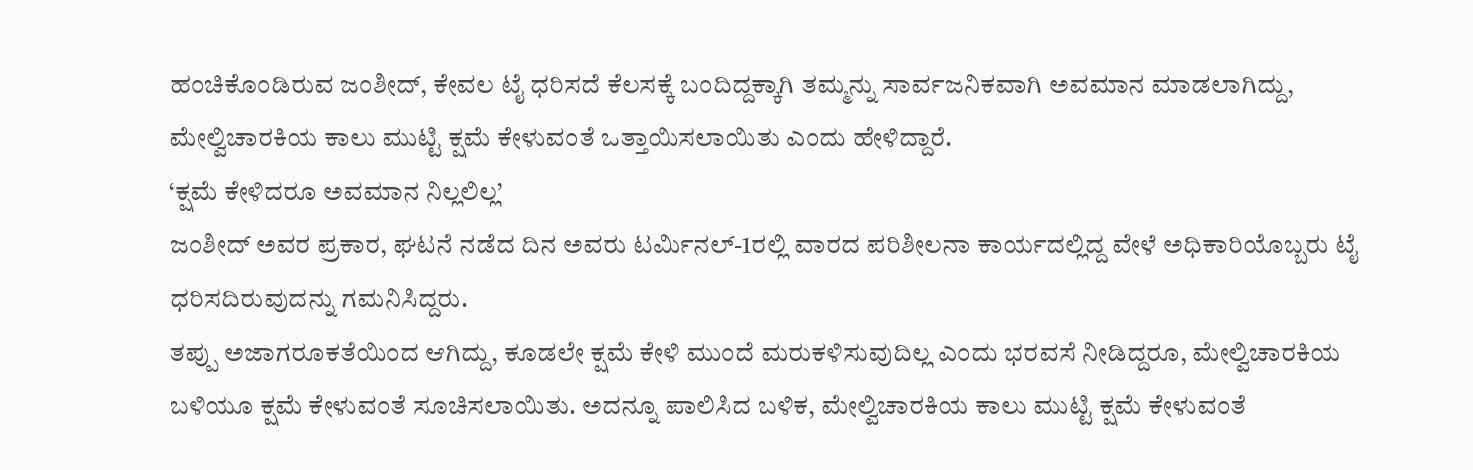ಹಂಚಿಕೊಂಡಿರುವ ಜಂಶೀದ್, ಕೇವಲ ಟೈ ಧರಿಸದೆ ಕೆಲಸಕ್ಕೆ ಬಂದಿದ್ದಕ್ಕಾಗಿ ತಮ್ಮನ್ನು ಸಾರ್ವಜನಿಕವಾಗಿ ಅವಮಾನ ಮಾಡಲಾಗಿದ್ದು, ಮೇಲ್ವಿಚಾರಕಿಯ ಕಾಲು ಮುಟ್ಟಿ ಕ್ಷಮೆ ಕೇಳುವಂತೆ ಒತ್ತಾಯಿಸಲಾಯಿತು ಎಂದು ಹೇಳಿದ್ದಾರೆ.
‘ಕ್ಷಮೆ ಕೇಳಿದರೂ ಅವಮಾನ ನಿಲ್ಲಲಿಲ್ಲ’
ಜಂಶೀದ್ ಅವರ ಪ್ರಕಾರ, ಘಟನೆ ನಡೆದ ದಿನ ಅವರು ಟರ್ಮಿನಲ್-1ರಲ್ಲಿ ವಾರದ ಪರಿಶೀಲನಾ ಕಾರ್ಯದಲ್ಲಿದ್ದ ವೇಳೆ ಅಧಿಕಾರಿಯೊಬ್ಬರು ಟೈ ಧರಿಸದಿರುವುದನ್ನು ಗಮನಿಸಿದ್ದರು.
ತಪ್ಪು ಅಜಾಗರೂಕತೆಯಿಂದ ಆಗಿದ್ದು, ಕೂಡಲೇ ಕ್ಷಮೆ ಕೇಳಿ ಮುಂದೆ ಮರುಕಳಿಸುವುದಿಲ್ಲ ಎಂದು ಭರವಸೆ ನೀಡಿದ್ದರೂ, ಮೇಲ್ವಿಚಾರಕಿಯ ಬಳಿಯೂ ಕ್ಷಮೆ ಕೇಳುವಂತೆ ಸೂಚಿಸಲಾಯಿತು. ಅದನ್ನೂ ಪಾಲಿಸಿದ ಬಳಿಕ, ಮೇಲ್ವಿಚಾರಕಿಯ ಕಾಲು ಮುಟ್ಟಿ ಕ್ಷಮೆ ಕೇಳುವಂತೆ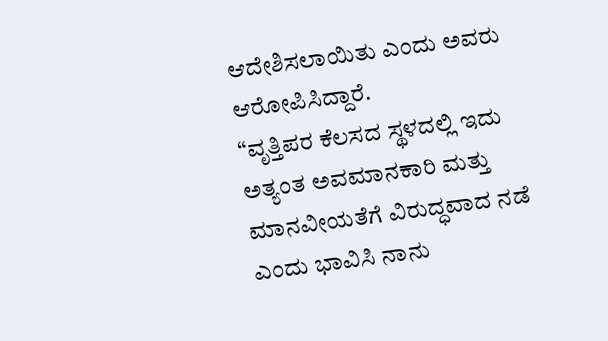ಆದೇಶಿಸಲಾಯಿತು ಎಂದು ಅವರು ಆರೋಪಿಸಿದ್ದಾರೆ.
“ವೃತ್ತಿಪರ ಕೆಲಸದ ಸ್ಥಳದಲ್ಲಿ ಇದು ಅತ್ಯಂತ ಅವಮಾನಕಾರಿ ಮತ್ತು ಮಾನವೀಯತೆಗೆ ವಿರುದ್ಧವಾದ ನಡೆ ಎಂದು ಭಾವಿಸಿ ನಾನು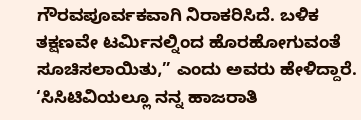ಗೌರವಪೂರ್ವಕವಾಗಿ ನಿರಾಕರಿಸಿದೆ. ಬಳಿಕ ತಕ್ಷಣವೇ ಟರ್ಮಿನಲ್ನಿಂದ ಹೊರಹೋಗುವಂತೆ ಸೂಚಿಸಲಾಯಿತು,” ಎಂದು ಅವರು ಹೇಳಿದ್ದಾರೆ.
‘ಸಿಸಿಟಿವಿಯಲ್ಲೂ ನನ್ನ ಹಾಜರಾತಿ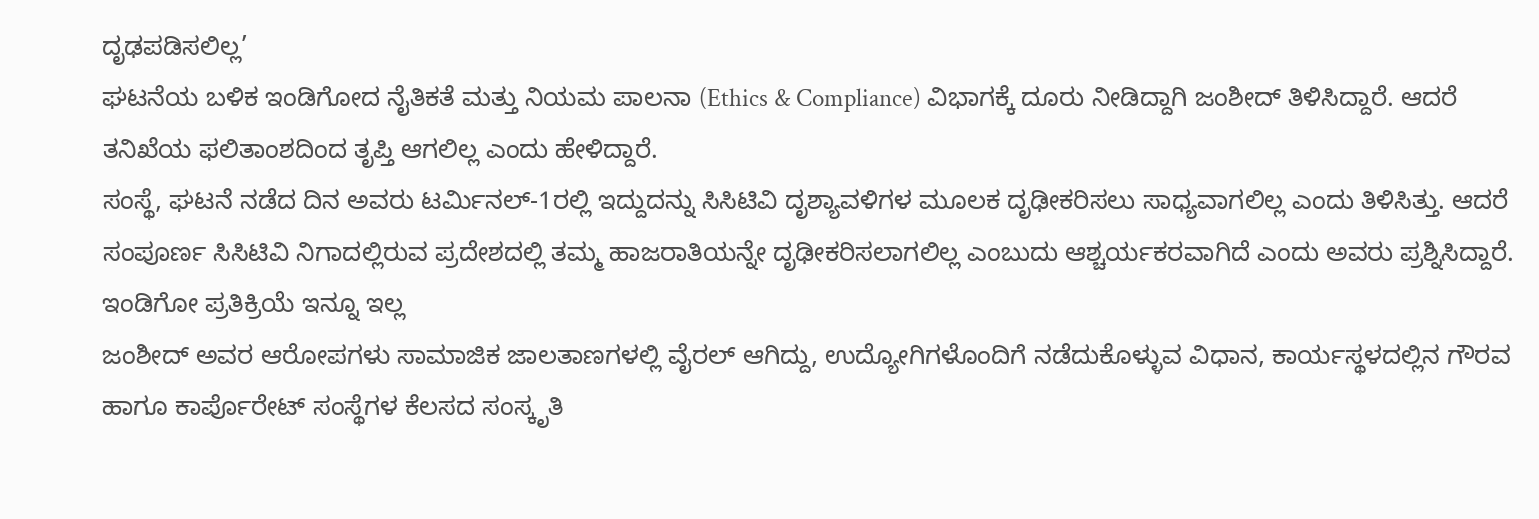ದೃಢಪಡಿಸಲಿಲ್ಲ’
ಘಟನೆಯ ಬಳಿಕ ಇಂಡಿಗೋದ ನೈತಿಕತೆ ಮತ್ತು ನಿಯಮ ಪಾಲನಾ (Ethics & Compliance) ವಿಭಾಗಕ್ಕೆ ದೂರು ನೀಡಿದ್ದಾಗಿ ಜಂಶೀದ್ ತಿಳಿಸಿದ್ದಾರೆ. ಆದರೆ ತನಿಖೆಯ ಫಲಿತಾಂಶದಿಂದ ತೃಪ್ತಿ ಆಗಲಿಲ್ಲ ಎಂದು ಹೇಳಿದ್ದಾರೆ.
ಸಂಸ್ಥೆ, ಘಟನೆ ನಡೆದ ದಿನ ಅವರು ಟರ್ಮಿನಲ್-1ರಲ್ಲಿ ಇದ್ದುದನ್ನು ಸಿಸಿಟಿವಿ ದೃಶ್ಯಾವಳಿಗಳ ಮೂಲಕ ದೃಢೀಕರಿಸಲು ಸಾಧ್ಯವಾಗಲಿಲ್ಲ ಎಂದು ತಿಳಿಸಿತ್ತು. ಆದರೆ ಸಂಪೂರ್ಣ ಸಿಸಿಟಿವಿ ನಿಗಾದಲ್ಲಿರುವ ಪ್ರದೇಶದಲ್ಲಿ ತಮ್ಮ ಹಾಜರಾತಿಯನ್ನೇ ದೃಢೀಕರಿಸಲಾಗಲಿಲ್ಲ ಎಂಬುದು ಆಶ್ಚರ್ಯಕರವಾಗಿದೆ ಎಂದು ಅವರು ಪ್ರಶ್ನಿಸಿದ್ದಾರೆ.
ಇಂಡಿಗೋ ಪ್ರತಿಕ್ರಿಯೆ ಇನ್ನೂ ಇಲ್ಲ
ಜಂಶೀದ್ ಅವರ ಆರೋಪಗಳು ಸಾಮಾಜಿಕ ಜಾಲತಾಣಗಳಲ್ಲಿ ವೈರಲ್ ಆಗಿದ್ದು, ಉದ್ಯೋಗಿಗಳೊಂದಿಗೆ ನಡೆದುಕೊಳ್ಳುವ ವಿಧಾನ, ಕಾರ್ಯಸ್ಥಳದಲ್ಲಿನ ಗೌರವ ಹಾಗೂ ಕಾರ್ಪೊರೇಟ್ ಸಂಸ್ಥೆಗಳ ಕೆಲಸದ ಸಂಸ್ಕೃತಿ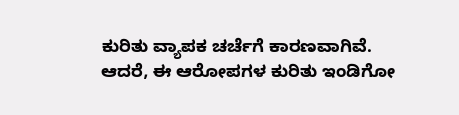ಕುರಿತು ವ್ಯಾಪಕ ಚರ್ಚೆಗೆ ಕಾರಣವಾಗಿವೆ.
ಆದರೆ, ಈ ಆರೋಪಗಳ ಕುರಿತು ಇಂಡಿಗೋ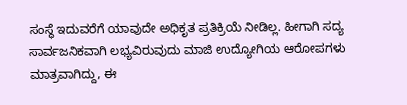ಸಂಸ್ಥೆ ಇದುವರೆಗೆ ಯಾವುದೇ ಅಧಿಕೃತ ಪ್ರತಿಕ್ರಿಯೆ ನೀಡಿಲ್ಲ. ಹೀಗಾಗಿ ಸದ್ಯ ಸಾರ್ವಜನಿಕವಾಗಿ ಲಭ್ಯವಿರುವುದು ಮಾಜಿ ಉದ್ಯೋಗಿಯ ಆರೋಪಗಳು ಮಾತ್ರವಾಗಿದ್ದು, ಈ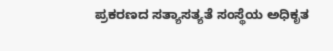ಪ್ರಕರಣದ ಸತ್ಯಾಸತ್ಯತೆ ಸಂಸ್ಥೆಯ ಅಧಿಕೃತ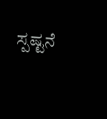ಸ್ಪಷ್ಟನೆ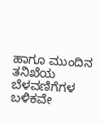ಹಾಗೂ ಮುಂದಿನ ತನಿಖೆಯ ಬೆಳವಣಿಗೆಗಳ ಬಳಿಕವೇ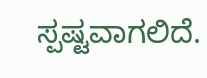ಸ್ಪಷ್ಟವಾಗಲಿದೆ.